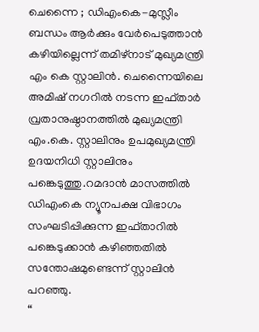ചെന്നൈ ; ഡിഎംകെ-മുസ്ലീം ബന്ധം ആർക്കും വേർപെടുത്താൻ കഴിയില്ലെന്ന് തമിഴ്നാട് മുഖ്യമന്ത്രി എം കെ സ്റ്റാലിൻ. ചെന്നൈയിലെ അമിഷ് നഗറിൽ നടന്ന ഇഫ്താർ വ്രതാനുഷ്ഠാനത്തിൽ മുഖ്യമന്ത്രി എം.കെ. സ്റ്റാലിനും ഉപമുഖ്യമന്ത്രി ഉദയനിധി സ്റ്റാലിനും പങ്കെടുത്തു.റമദാൻ മാസത്തിൽ ഡിഎംകെ ന്യൂനപക്ഷ വിഭാഗം സംഘടിപ്പിക്കുന്ന ഇഫ്താറിൽ പങ്കെടുക്കാൻ കഴിഞ്ഞതിൽ സന്തോഷമുണ്ടെന്ന് സ്റ്റാലിൻ പറഞ്ഞു.
“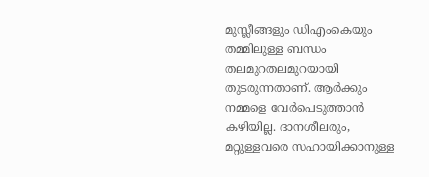മുസ്ലീങ്ങളും ഡിഎംകെയും തമ്മിലുള്ള ബന്ധം തലമുറതലമുറയായി തുടരുന്നതാണ്. ആർക്കും നമ്മളെ വേർപെടുത്താൻ കഴിയില്ല. ദാനശീലരും, മറ്റുള്ളവരെ സഹായിക്കാനുള്ള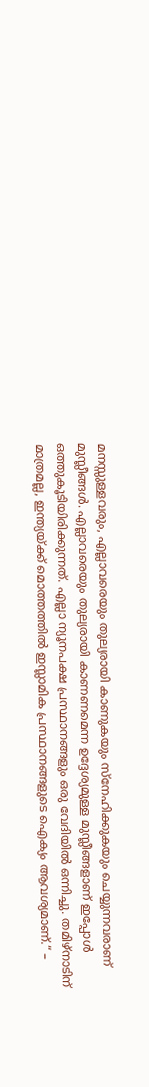മനസ്സുള്ളവരും, എല്ലാവരെയും തുല്യരായി കാണുകയും സ്നേഹിക്കുകയും ചെയ്യുന്നവരാണ് മുസ്ലീങ്ങൾ. എല്ലാവരെയും തുല്യരായി കാണണമെന്ന ഉദ്ദേശ്യമുള്ള മുസ്ലീങ്ങളാണ് ഇപ്പോൾ ഒത്തുകൂടിയിരിക്കുന്നത്. എല്ലാ ന്യൂനപക്ഷ പ്രസ്ഥാനങ്ങളും ഒരു വേദിയിൽ ഒന്നിച്ചു. തമിഴ്നാടിന് മാത്രമല്ല, ഇന്ത്യയ്ക്ക് മൊത്തത്തിൽ ഇസ്ലാമിക പ്രസ്ഥാനങ്ങളുടെ ഐക്യം ആവശ്യമാണ്.“ –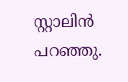സ്റ്റാലിൻ പറഞ്ഞു.